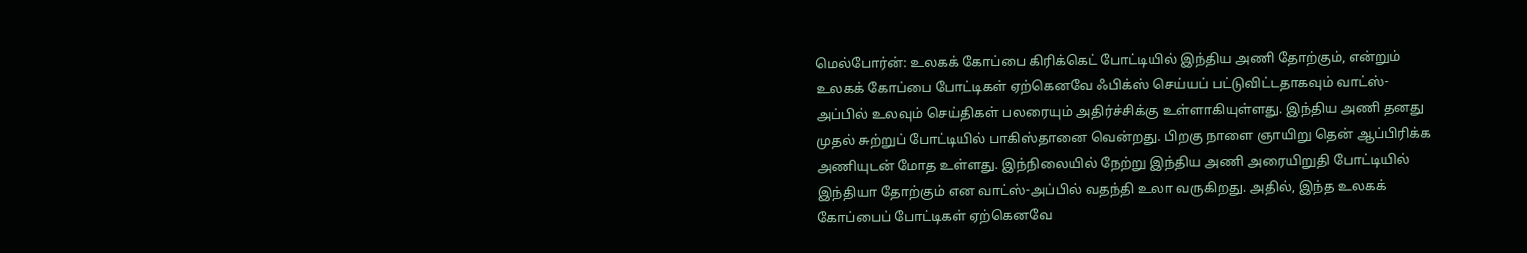மெல்போர்ன்: உலகக் கோப்பை கிரிக்கெட் போட்டியில் இந்திய அணி தோற்கும், என்றும் உலகக் கோப்பை போட்டிகள் ஏற்கெனவே ஃபிக்ஸ் செய்யப் பட்டுவிட்டதாகவும் வாட்ஸ்-அப்பில் உலவும் செய்திகள் பலரையும் அதிர்ச்சிக்கு உள்ளாகியுள்ளது. இந்திய அணி தனது முதல் சுற்றுப் போட்டியில் பாகிஸ்தானை வென்றது. பிறகு நாளை ஞாயிறு தென் ஆப்பிரிக்க அணியுடன் மோத உள்ளது. இந்நிலையில் நேற்று இந்திய அணி அரையிறுதி போட்டியில் இந்தியா தோற்கும் என வாட்ஸ்-அப்பில் வதந்தி உலா வருகிறது. அதில், இந்த உலகக் கோப்பைப் போட்டிகள் ஏற்கெனவே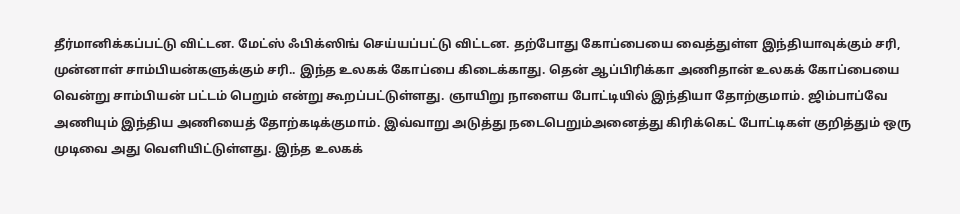தீர்மானிக்கப்பட்டு விட்டன. மேட்ஸ் ஃபிக்ஸிங் செய்யப்பட்டு விட்டன. தற்போது கோப்பையை வைத்துள்ள இந்தியாவுக்கும் சரி, முன்னாள் சாம்பியன்களுக்கும் சரி.. இந்த உலகக் கோப்பை கிடைக்காது. தென் ஆப்பிரிக்கா அணிதான் உலகக் கோப்பையை வென்று சாம்பியன் பட்டம் பெறும் என்று கூறப்பட்டுள்ளது. ஞாயிறு நாளைய போட்டியில் இந்தியா தோற்குமாம். ஜிம்பாப்வே அணியும் இந்திய அணியைத் தோற்கடிக்குமாம். இவ்வாறு அடுத்து நடைபெறும்அனைத்து கிரிக்கெட் போட்டிகள் குறித்தும் ஒரு முடிவை அது வெளியிட்டுள்ளது. இந்த உலகக்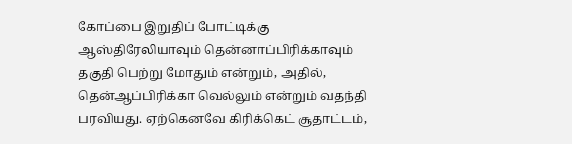கோப்பை இறுதிப் போட்டிக்கு ஆஸ்திரேலியாவும் தென்னாப்பிரிக்காவும் தகுதி பெற்று மோதும் என்றும், அதில், தென்ஆப்பிரிக்கா வெல்லும் என்றும் வதந்தி பரவியது. ஏற்கெனவே கிரிக்கெட் சூதாட்டம்,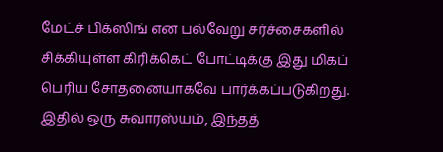மேட்ச் பிக்ஸிங் என பல்வேறு சர்ச்சைகளில் சிக்கியுள்ள கிரிக்கெட் போட்டிக்கு இது மிகப் பெரிய சோதனையாகவே பார்க்கப்படுகிறது. இதில் ஒரு சுவாரஸ்யம், இந்தத்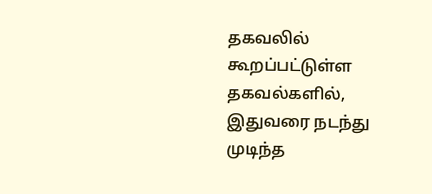தகவலில் கூறப்பட்டுள்ள தகவல்களில், இதுவரை நடந்து முடிந்த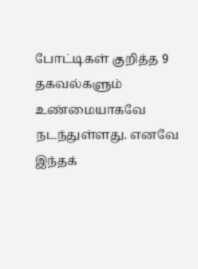போட்டிகள் குறித்த 9 தகவல்களும் உண்மையாகவே நடந்துள்ளது. எனவே இந்தக்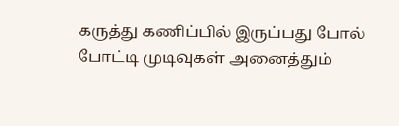கருத்து கணிப்பில் இருப்பது போல் போட்டி முடிவுகள் அனைத்தும்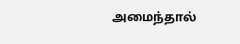அமைந்தால்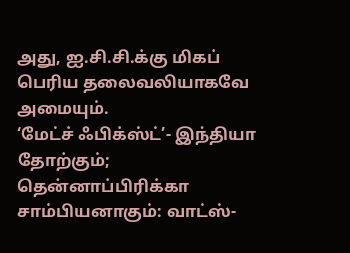அது, ஐ.சி.சி.க்கு மிகப் பெரிய தலைவலியாகவே அமையும்.
‘மேட்ச் ஃபிக்ஸ்ட்’- இந்தியா தோற்கும்; தென்னாப்பிரிக்கா சாம்பியனாகும்: வாட்ஸ்-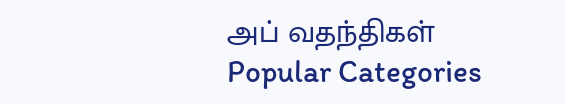அப் வதந்திகள்
Popular Categories